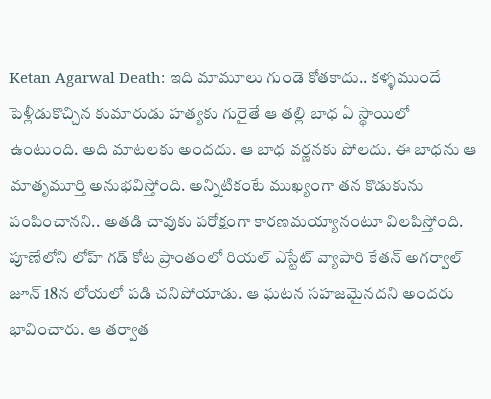Ketan Agarwal Death: ఇది మామూలు గుండె కోతకాదు.. కళ్ళముందే పెళ్లీడుకొచ్చిన కుమారుడు హత్యకు గురైతే ఆ తల్లి బాధ ఏ స్థాయిలో ఉంటుంది. అది మాటలకు అందదు. ఆ బాధ వర్ణనకు పోలదు. ఈ బాధను ఆ మాతృమూర్తి అనుభవిస్తోంది. అన్నిటికంటే ముఖ్యంగా తన కొడుకును పంపించానని.. అతడి చావుకు పరోక్షంగా కారణమయ్యానంటూ విలపిస్తోంది.
పూణేలోని లోహ్ గడ్ కోట ప్రాంతంలో రియల్ ఎస్టేట్ వ్యాపారి కేతన్ అగర్వాల్ జూన్ 18న లోయలో పడి చనిపోయాడు. ఆ ఘటన సహజమైనదని అందరు భావించారు. ఆ తర్వాత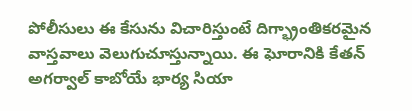పోలీసులు ఈ కేసును విచారిస్తుంటే దిగ్భ్రాంతికరమైన వాస్తవాలు వెలుగుచూస్తున్నాయి. ఈ ఘోరానికి కేతన్ అగర్వాల్ కాబోయే భార్య సియా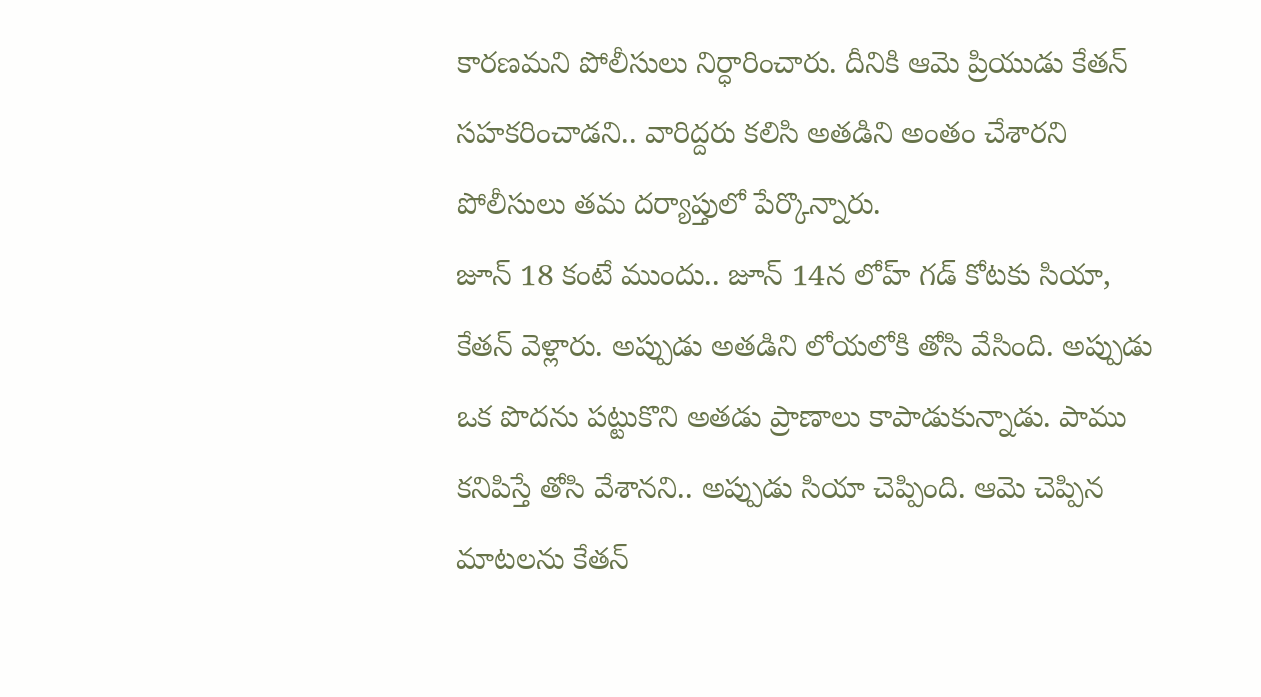కారణమని పోలీసులు నిర్ధారించారు. దీనికి ఆమె ప్రియుడు కేతన్ సహకరించాడని.. వారిద్దరు కలిసి అతడిని అంతం చేశారని పోలీసులు తమ దర్యాప్తులో పేర్కొన్నారు.
జూన్ 18 కంటే ముందు.. జూన్ 14న లోహ్ గడ్ కోటకు సియా, కేతన్ వెళ్లారు. అప్పుడు అతడిని లోయలోకి తోసి వేసింది. అప్పుడు ఒక పొదను పట్టుకొని అతడు ప్రాణాలు కాపాడుకున్నాడు. పాము కనిపిస్తే తోసి వేశానని.. అప్పుడు సియా చెప్పింది. ఆమె చెప్పిన మాటలను కేతన్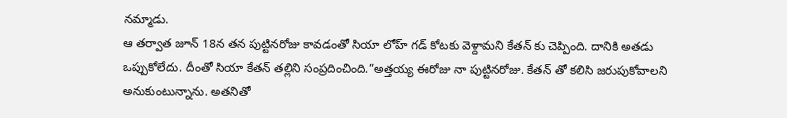నమ్మాడు.
ఆ తర్వాత జూన్ 18న తన పుట్టినరోజు కావడంతో సియా లోహ్ గడ్ కోటకు వెళ్దామని కేతన్ కు చెప్పింది. దానికి అతడు ఒప్పుకోలేదు. దీంతో సియా కేతన్ తల్లిని సంప్రదించింది.”అత్తయ్య ఈరోజు నా పుట్టినరోజు. కేతన్ తో కలిసి జరుపుకోవాలని అనుకుంటున్నాను. అతనితో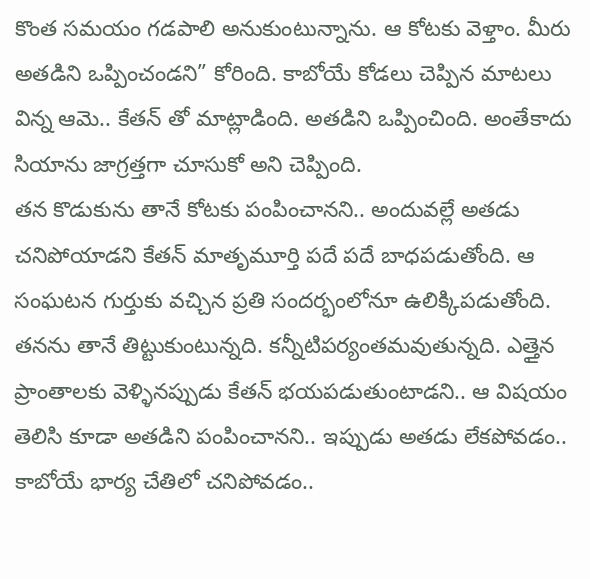కొంత సమయం గడపాలి అనుకుంటున్నాను. ఆ కోటకు వెళ్తాం. మీరు అతడిని ఒప్పించండని” కోరింది. కాబోయే కోడలు చెప్పిన మాటలు విన్న ఆమె.. కేతన్ తో మాట్లాడింది. అతడిని ఒప్పించింది. అంతేకాదు సియాను జాగ్రత్తగా చూసుకో అని చెప్పింది.
తన కొడుకును తానే కోటకు పంపించానని.. అందువల్లే అతడు చనిపోయాడని కేతన్ మాతృమూర్తి పదే పదే బాధపడుతోంది. ఆ సంఘటన గుర్తుకు వచ్చిన ప్రతి సందర్భంలోనూ ఉలిక్కిపడుతోంది. తనను తానే తిట్టుకుంటున్నది. కన్నీటిపర్యంతమవుతున్నది. ఎత్తైన ప్రాంతాలకు వెళ్ళినప్పుడు కేతన్ భయపడుతుంటాడని.. ఆ విషయం తెలిసి కూడా అతడిని పంపించానని.. ఇప్పుడు అతడు లేకపోవడం.. కాబోయే భార్య చేతిలో చనిపోవడం..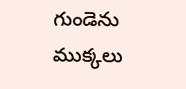గుండెను ముక్కలు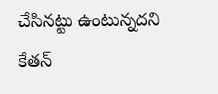చేసినట్టు ఉంటున్నదని కేతన్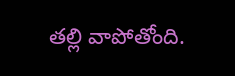తల్లి వాపోతోంది.